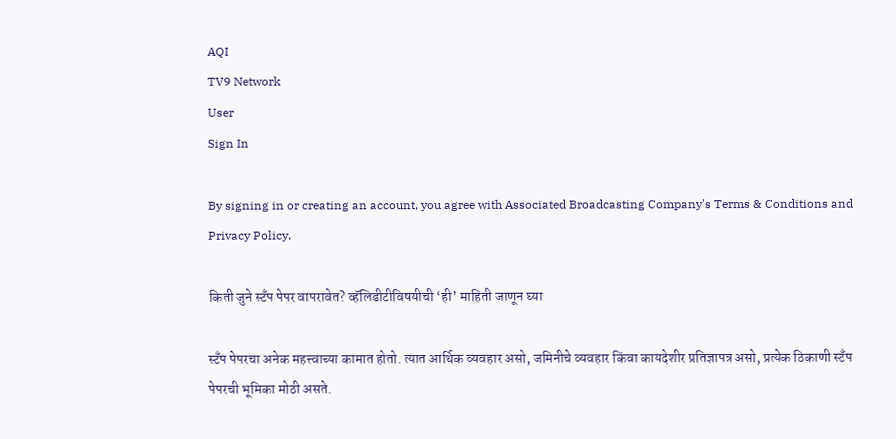AQI
TV9 Network
User
Sign In

By signing in or creating an account, you agree with Associated Broadcasting Company's Terms & Conditions and Privacy Policy.

किती जुने स्टँप पेपर वापरावेत? व्हॅलिडीटीविषयीची ‘ही’ माहिती जाणून घ्या

स्टँप पेपरचा अनेक महत्त्वाच्या कामात होतो. त्यात आर्थिक व्यवहार असो, जमिनीचे व्यवहार किंवा कायदेशीर प्रतिज्ञापत्र असो, प्रत्येक ठिकाणी स्टँप पेपरची भूमिका मोठी असते.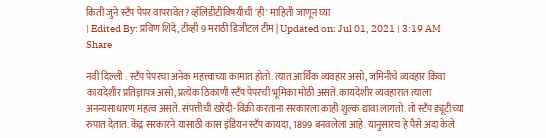किती जुने स्टँप पेपर वापरावेत? व्हॅलिडीटीविषयीची 'ही' माहिती जाणून घ्या
| Edited By: प्रविण शिंदे, टीव्ही 9 मराठी डिजीटल टीम | Updated on: Jul 01, 2021 | 3:19 AM
Share

नवी दिल्ली : स्टँप पेपरचा अनेक महत्त्वाच्या कामात होतो. त्यात आर्थिक व्यवहार असो, जमिनीचे व्यवहार किंवा कायदेशीर प्रतिज्ञापत्र असो, प्रत्येक ठिकाणी स्टँप पेपरची भूमिका मोठी असते. कायदेशीर व्यवहारात त्याला अनन्यसाधारण महत्व असते. संपत्तीची खरेदी-विक्री करताना सरकारला काही शुल्क द्यावा लागतो. तो स्टँप ड्यूटीच्या रुपात देतात. केंद्र सरकारने यासाठी कास इंडियन स्टँप कायदा, 1899 बनवलेला आहे. यानुसारच हे पैसे अदा केले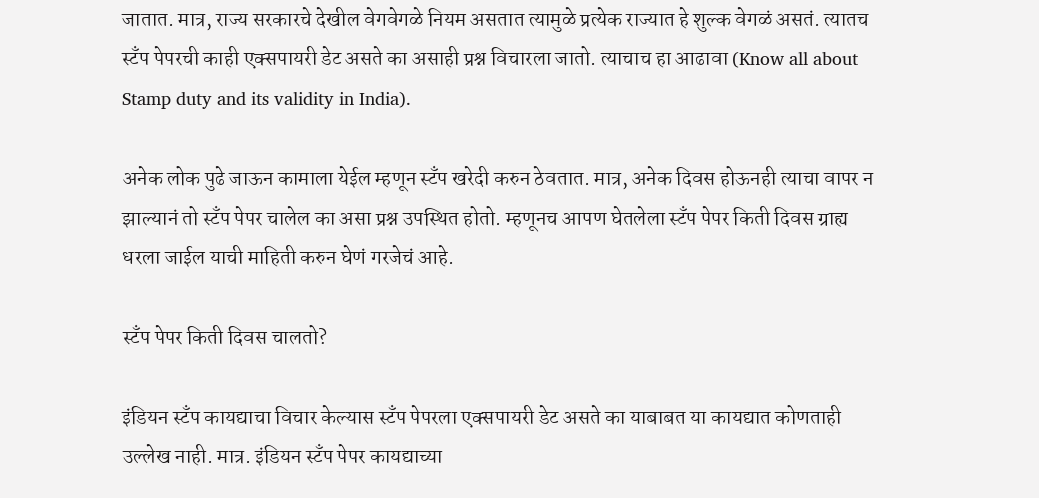जातात. मात्र, राज्य सरकारचे देखील वेगवेगळे नियम असतात त्यामुळे प्रत्येक राज्यात हे शुल्क वेगळं असतं. त्यातच स्टँप पेपरची काही एक्सपायरी डेट असते का असाही प्रश्न विचारला जातो. त्याचाच हा आढावा (Know all about Stamp duty and its validity in India).

अनेक लोक पुढे जाऊन कामाला येईल म्हणून स्टँप खरेदी करुन ठेवतात. मात्र, अनेक दिवस होऊनही त्याचा वापर न झाल्यानं तो स्टँप पेपर चालेल का असा प्रश्न उपस्थित होतो. म्हणूनच आपण घेतलेला स्टँप पेपर किती दिवस ग्राह्य धरला जाईल याची माहिती करुन घेणं गरजेचं आहे.

स्टँप पेपर किती दिवस चालतो?

इंडियन स्टँप कायद्याचा विचार केल्यास स्टँप पेपरला एक्सपायरी डेट असते का याबाबत या कायद्यात कोणताही उल्लेख नाही. मात्र. इंडियन स्टँप पेपर कायद्याच्या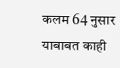कलम 64 नुसार याबाबत काही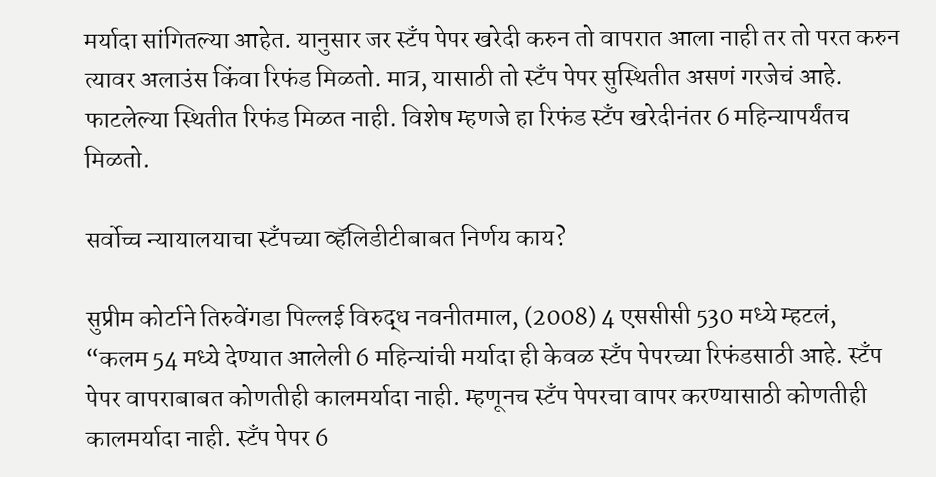मर्यादा सांगितल्या आहेत. यानुसार जर स्टँप पेपर खरेदी करुन तो वापरात आला नाही तर तो परत करुन त्यावर अलाउंस किंवा रिफंड मिळतो. मात्र, यासाठी तो स्टँप पेपर सुस्थितीत असणं गरजेचं आहे. फाटलेल्या स्थितीत रिफंड मिळत नाही. विशेष म्हणजे हा रिफंड स्टँप खरेदीनंतर 6 महिन्यापर्यंतच मिळतो.

सर्वोच्च न्यायालयाचा स्टँपच्या व्हॅलिडीटीबाबत निर्णय काय?

सुप्रीम कोर्टाने तिरुवेंगडा पिल्लई विरुद्ध नवनीतमाल, (2008) 4 एससीसी 530 मध्ये म्हटलं, “कलम 54 मध्ये देण्यात आलेली 6 महिन्यांची मर्यादा ही केवळ स्टँप पेपरच्या रिफंडसाठी आहे. स्टँप पेपर वापराबाबत कोणतीही कालमर्यादा नाही. म्हणूनच स्टँप पेपरचा वापर करण्यासाठी कोणतीही कालमर्यादा नाही. स्टँप पेपर 6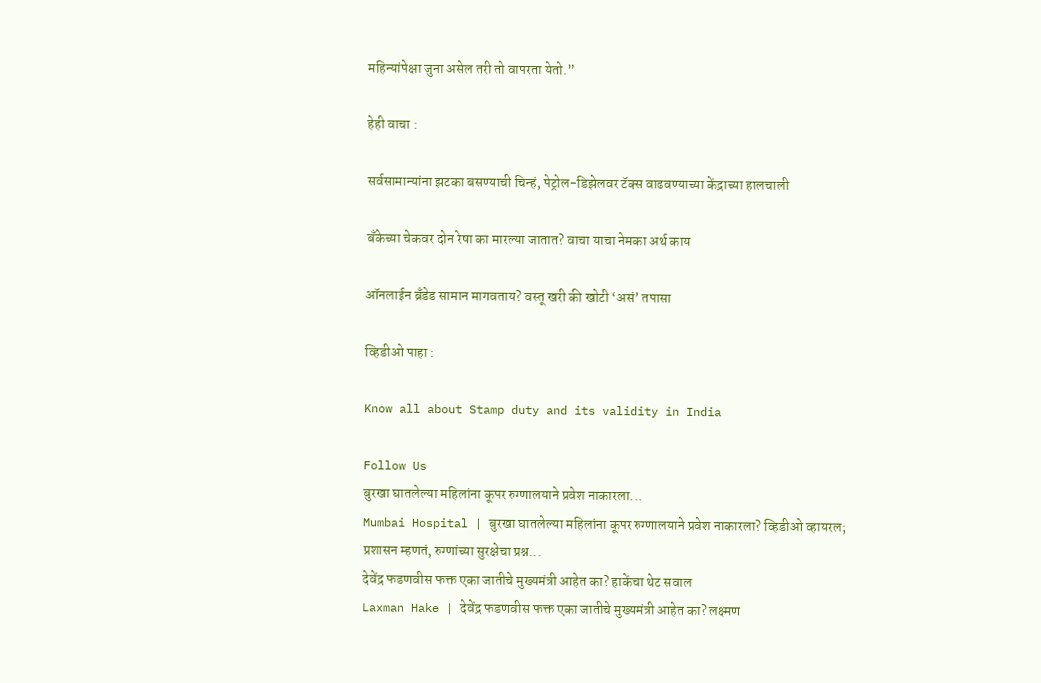महिन्यांपेक्षा जुना असेल तरी तो वापरता येतो.”

हेही वाचा :

सर्वसामान्यांना झटका बसण्याची चिन्हं, पेट्रोल-डिझेलवर टॅक्स वाढवण्याच्या केंद्राच्या हालचाली

बँकेच्या चेकवर दोन रेषा का मारल्या जातात? वाचा याचा नेमका अर्थ काय

ऑनलाईन ब्रँडेड सामान मागवताय? वस्तू खरी की खोटी ‘असं’ तपासा

व्हिडीओ पाहा :

Know all about Stamp duty and its validity in India

Follow Us
बुरखा घातलेल्या महिलांना कूपर रुग्णालयाने प्रवेश नाकारला...
Mumbai Hospital | बुरखा घातलेल्या महिलांना कूपर रुग्णालयाने प्रवेश नाकारला? व्हिडीओ व्हायरल; प्रशासन म्हणतं, रुग्णांच्या सुरक्षेचा प्रश्न...
देवेंद्र फडणवीस फक्त एका जातीचे मुख्यमंत्री आहेत का? हाकेंचा थेट सवाल
Laxman Hake | देवेंद्र फडणवीस फक्त एका जातीचे मुख्यमंत्री आहेत का? लक्ष्मण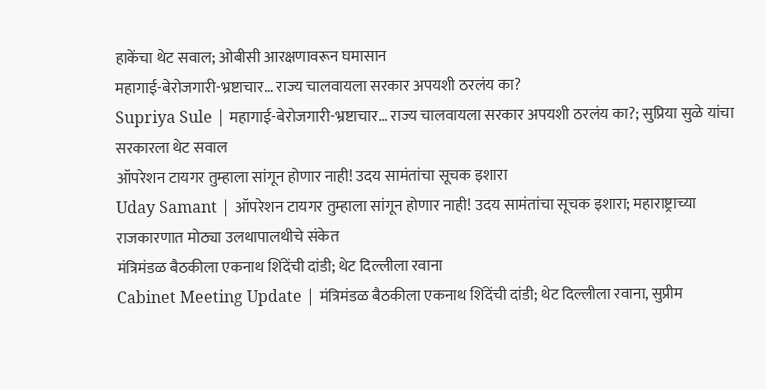हाकेंचा थेट सवाल; ओबीसी आरक्षणावरून घमासान
महागाई-बेरोजगारी-भ्रष्टाचार… राज्य चालवायला सरकार अपयशी ठरलंय का?
Supriya Sule | महागाई-बेरोजगारी-भ्रष्टाचार… राज्य चालवायला सरकार अपयशी ठरलंय का?; सुप्रिया सुळे यांचा सरकारला थेट सवाल
ऑपरेशन टायगर तुम्हाला सांगून होणार नाही! उदय सामंतांचा सूचक इशारा
Uday Samant | ऑपरेशन टायगर तुम्हाला सांगून होणार नाही! उदय सामंतांचा सूचक इशारा; महाराष्ट्राच्या राजकारणात मोठ्या उलथापालथीचे संकेत
मंत्रिमंडळ बैठकीला एकनाथ शिंदेंची दांडी; थेट दिल्लीला रवाना
Cabinet Meeting Update | मंत्रिमंडळ बैठकीला एकनाथ शिंदेंची दांडी; थेट दिल्लीला रवाना, सुप्रीम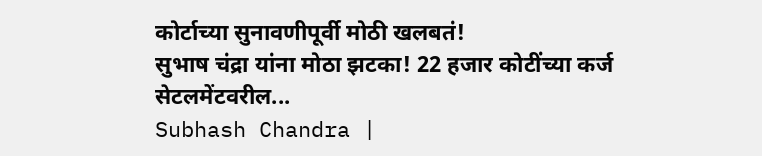कोर्टाच्या सुनावणीपूर्वी मोठी खलबतं!
सुभाष चंद्रा यांना मोठा झटका! 22 हजार कोटींच्या कर्ज सेटलमेंटवरील...
Subhash Chandra |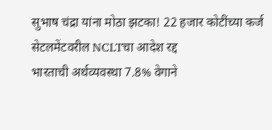सुभाष चंद्रा यांना मोठा झटका! 22 हजार कोटींच्या कर्ज सेटलमेंटवरील NCLTचा आदेश रद्द
भारताची अर्थव्यवस्था 7.8% वेगाने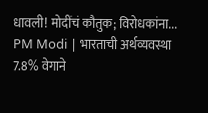धावली! मोदींचं कौतुक; विरोधकांना...
PM Modi | भारताची अर्थव्यवस्था 7.8% वेगाने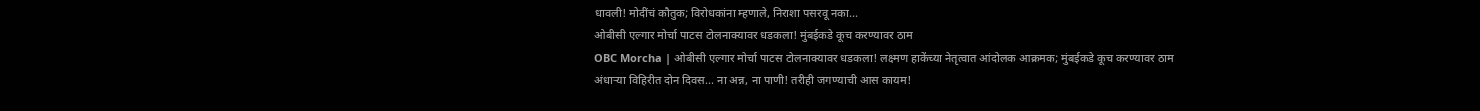धावली! मोदींचं कौतुक; विरोधकांना म्हणाले, निराशा पसरवू नका...
ओबीसी एल्गार मोर्चा पाटस टोलनाक्यावर धडकला! मुंबईकडे कूच करण्यावर ठाम
OBC Morcha | ओबीसी एल्गार मोर्चा पाटस टोलनाक्यावर धडकला! लक्ष्मण हाकेंच्या नेतृत्वात आंदोलक आक्रमक; मुंबईकडे कूच करण्यावर ठाम
अंधाऱ्या विहिरीत दोन दिवस... ना अन्न, ना पाणी! तरीही जगण्याची आस कायम!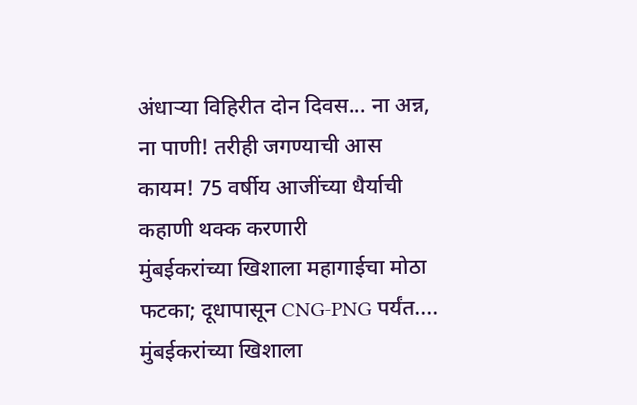अंधाऱ्या विहिरीत दोन दिवस... ना अन्न, ना पाणी! तरीही जगण्याची आस कायम! 75 वर्षीय आजींच्या धैर्याची कहाणी थक्क करणारी
मुंबईकरांच्या खिशाला महागाईचा मोठा फटका; दूधापासून CNG-PNG पर्यंत....
मुंबईकरांच्या खिशाला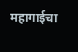महागाईचा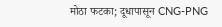मोठा फटका; दूधापासून CNG-PNG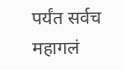पर्यंत सर्वच महागलं